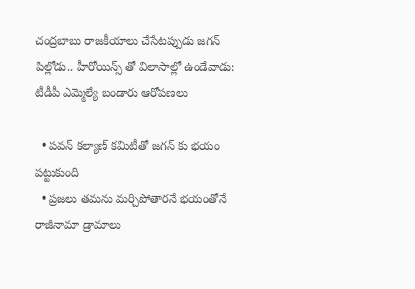చంద్రబాబు రాజకీయాలు చేసేటప్పుడు జగన్ పిల్లోడు.. హీరోయిన్స్ తో విలాసాల్లో ఉండేవాడు: టీడీపీ ఎమ్మెల్యే బండారు ఆరోపణలు

  • పవన్ కల్యాణ్ కమిటీతో జగన్ కు భయం పట్టుకుంది
  • ప్రజలు తమను మర్చిపోతారనే భయంతోనే రాజీనామా డ్రామాలు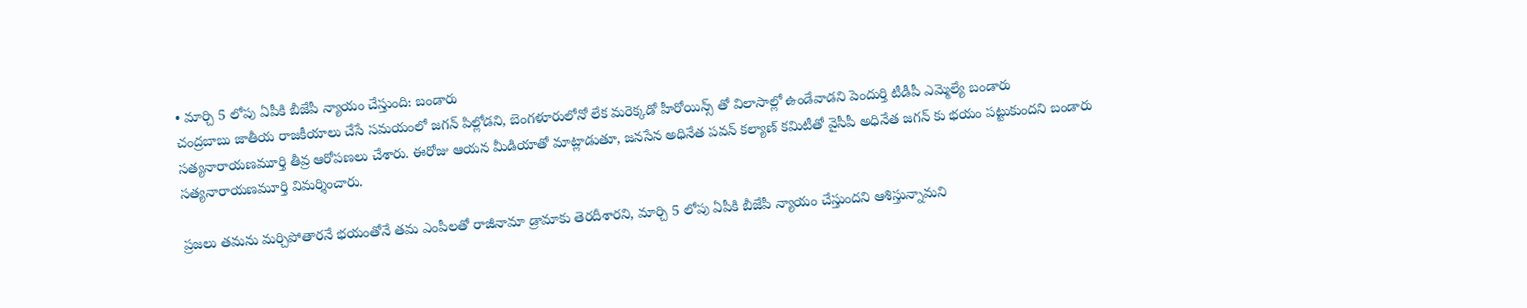• మార్చి 5 లోపు ఏపీకి బీజేపీ న్యాయం చేస్తుంది: బండారు
చంద్రబాబు జాతీయ రాజకీయాలు చేసే సమయంలో జగన్ పిల్లోడని, బెంగళూరులోనో లేక మరెక్కడో హీరోయిన్స్ తో విలాసాల్లో ఉండేవాడని పెందుర్తి టీడీపీ ఎమ్మెల్యే బండారు సత్యనారాయణమూర్తి తీవ్ర ఆరోపణలు చేశారు. ఈరోజు ఆయన మీడియాతో మాట్లాడుతూ, జనసేన అధినేత పవన్ కల్యాణ్ కమిటీతో వైసీపీ అధినేత జగన్ కు భయం పట్టుకుందని బండారు సత్యనారాయణమూర్తి విమర్శించారు.

ప్రజలు తమను మర్చిపోతారనే భయంతోనే తమ ఎంపీలతో రాజీనామా డ్రామాకు తెరదీశారని, మార్చి 5 లోపు ఏపీకి బీజేపీ న్యాయం చేస్తుందని ఆశిస్తున్నామని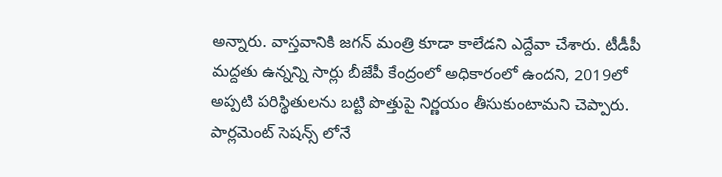అన్నారు. వాస్తవానికి జగన్ మంత్రి కూడా కాలేడని ఎద్దేవా చేశారు. టీడీపీ మద్దతు ఉన్నన్ని సార్లు బీజేపీ కేంద్రంలో అధికారంలో ఉందని, 2019లో అప్పటి పరిస్థితులను బట్టి పొత్తుపై నిర్ణయం తీసుకుంటామని చెప్పారు. పార్లమెంట్ సెషన్స్ లోనే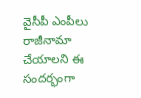వైసీపీ ఎంపీలు రాజీనామా చేయాలని ఈ సందర్భంగా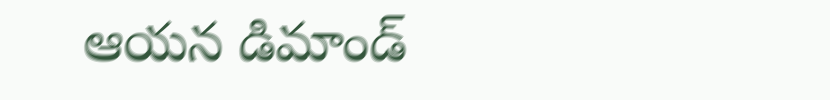ఆయన డిమాండ్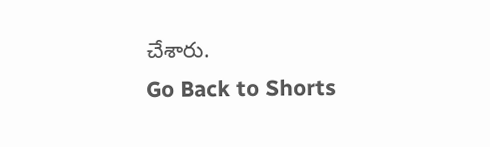చేశారు.
Go Back to Shorts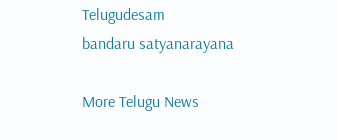Telugudesam
bandaru satyanarayana

More Telugu News